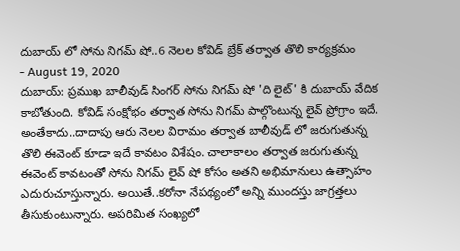దుబాయ్ లో సోను నిగమ్ షో..6 నెలల కోవిడ్ బ్రేక్ తర్వాత తొలి కార్యక్రమం
- August 19, 2020
దుబాయ్: ప్రముఖ బాలీవుడ్ సింగర్ సోను నిగమ్ షో 'ది లైట్' కి దుబాయ్ వేదిక కాబోతుంది. కోవిడ్ సంక్షోభం తర్వాత సోను నిగమ్ పాల్గొంటున్న లైవ్ ప్రోగ్రాం ఇదే. అంతేకాదు..దాదాపు ఆరు నెలల విరామం తర్వాత బాలీవుడ్ లో జరుగుతున్న తొలి ఈవెంట్ కూడా ఇదే కావటం విశేషం. చాలాకాలం తర్వాత జరుగుతున్న ఈవెంట్ కావటంతో సోను నిగమ్ లైవ్ షో కోసం అతని అభిమానులు ఉత్సాహం ఎదురుచూస్తున్నారు. అయితే..కరోనా నేపథ్యంలో అన్ని ముందస్తు జాగ్రత్తలు తీసుకుంటున్నారు. అపరిమిత సంఖ్యలో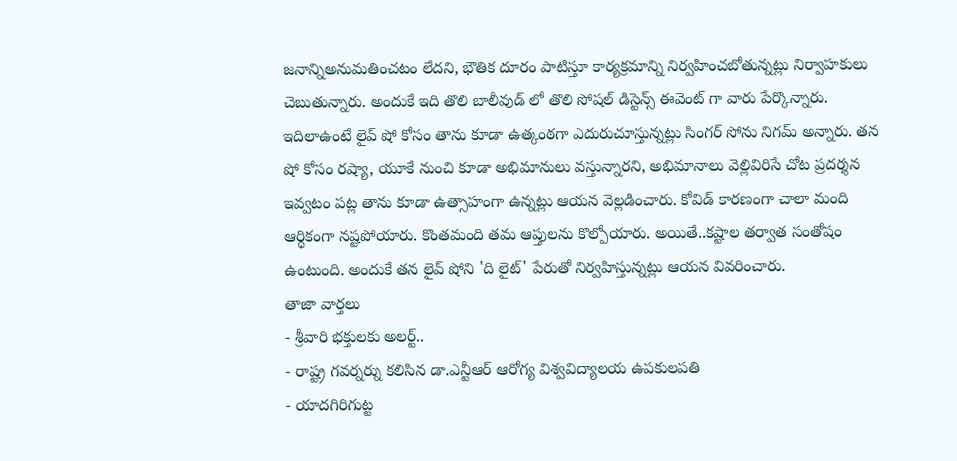జనాన్నిఅనుమతించటం లేదని, భౌతిక దూరం పాటిస్తూ కార్యక్రమాన్ని నిర్వహించబోతున్నట్లు నిర్వాహకులు చెబుతున్నారు. అందుకే ఇది తొలి బాలీవుడ్ లో తొలి సోషల్ డిస్టెన్స్ ఈవెంట్ గా వారు పేర్కొన్నారు. ఇదిలాఉంటే లైవ్ షో కోసం తాను కూడా ఉత్కంఠగా ఎదురుచూస్తున్నట్లు సింగర్ సోను నిగమ్ అన్నారు. తన షో కోసం రష్యా, యూకే నుంచి కూడా అభిమానులు వస్తున్నారని, అభిమానాలు వెల్లివిరిసే చోట ప్రదర్శన ఇవ్వటం పట్ల తాను కూడా ఉత్సాహంగా ఉన్నట్లు ఆయన వెల్లడించారు. కోవిడ్ కారణంగా చాలా మంది ఆర్ధికంగా నష్టపోయారు. కొంతమంది తమ ఆప్తులను కొల్పోయారు. అయితే..కష్టాల తర్వాత సంతోషం ఉంటుంది. అందుకే తన లైవ్ షోని 'ది లైట్' పేరుతో నిర్వహిస్తున్నట్లు ఆయన వివరించారు.
తాజా వార్తలు
- శ్రీవారి భక్తులకు అలర్ట్..
- రాష్ట్ర గవర్నర్ను కలిసిన డా.ఎన్టీఆర్ ఆరోగ్య విశ్వవిద్యాలయ ఉపకులపతి
- యాదగిరిగుట్ట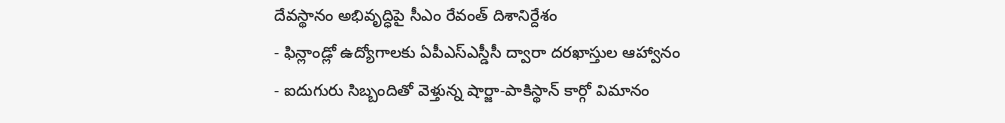దేవస్థానం అభివృద్ధిపై సీఎం రేవంత్ దిశానిర్దేశం
- ఫిన్లాండ్లో ఉద్యోగాలకు ఏపీఎస్ఎస్డీసీ ద్వారా దరఖాస్తుల ఆహ్వానం
- ఐదుగురు సిబ్బందితో వెళ్తున్న షార్జా-పాకిస్థాన్ కార్గో విమానం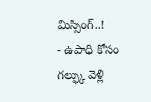మిస్సింగ్..!
- ఉపాధి కోసం గల్ఫ్కు వెళ్లి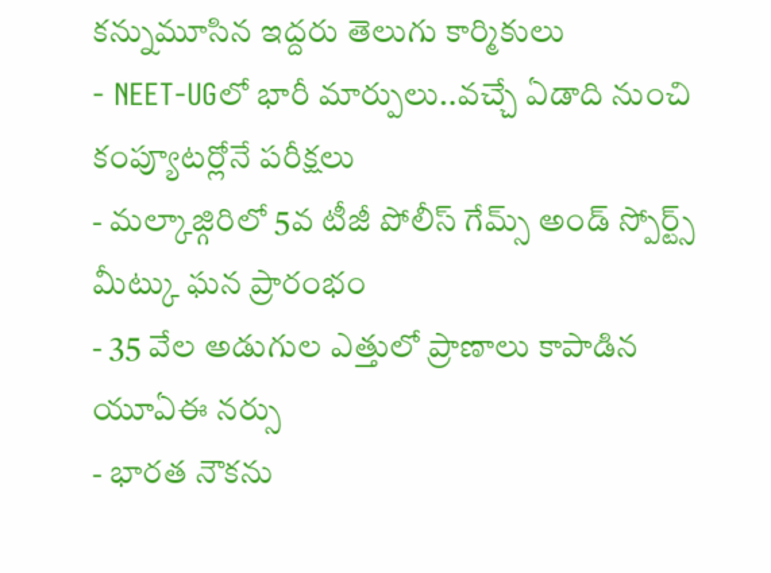కన్నుమూసిన ఇద్దరు తెలుగు కార్మికులు
- NEET-UGలో భారీ మార్పులు..వచ్చే ఏడాది నుంచి కంప్యూటర్లోనే పరీక్షలు
- మల్కాజ్గిరిలో 5వ టీజీ పోలీస్ గేమ్స్ అండ్ స్పోర్ట్స్ మీట్కు ఘన ప్రారంభం
- 35 వేల అడుగుల ఎత్తులో ప్రాణాలు కాపాడిన యూఏఈ నర్సు
- భారత నౌకను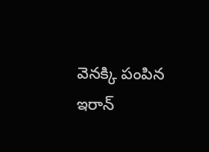వెనక్కి పంపిన ఇరాన్